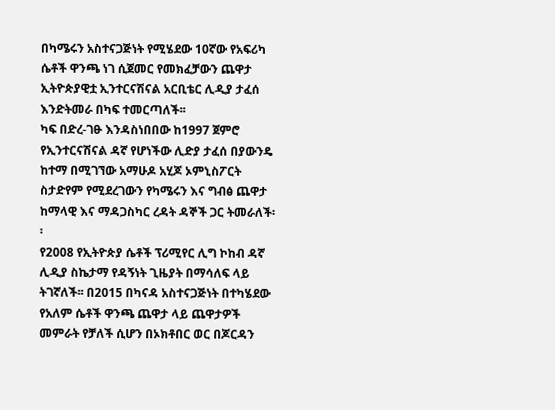በካሜሩን አስተናጋጅነት የሚሄደው 10ኛው የአፍሪካ ሴቶች ዋንጫ ነገ ሲጀመር የመክፈቻውን ጨዋታ ኢትዮጵያዊቷ ኢንተርናሽናል አርቢቴር ሊዲያ ታፈሰ እንድትመራ በካፍ ተመርጣለች፡፡
ካፍ በድረ-ገፁ እንዳስነበበው ከ1997 ጀምሮ የኢንተርናሽናል ዳኛ የሆነችው ሊድያ ታፈሰ በያውንዴ ከተማ በሚገኘው አማሁዶ አሂጆ ኦምኒስፖርት ስታድየም የሚደረገውን የካሜሩን እና ግብፅ ጨዋታ ከማላዊ እና ማዳጋስካር ረዳት ዳኞች ጋር ትመራለች፡፡
የ2008 የኢትዮጵያ ሴቶች ፕሪሚየር ሊግ ኮከብ ዳኛ ሊዲያ ስኬታማ የዳኝነት ጊዜያት በማሳለፍ ላይ ትገኛለች፡፡ በ2015 በካናዳ አስተናጋጅነት በተካሄደው የአለም ሴቶች ዋንጫ ጨዋታ ላይ ጨዋታዎች መምራት የቻለች ሲሆን በኦክቶበር ወር በጆርዳን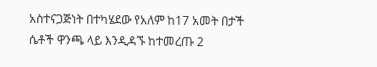አስተናጋጅነት በተካሄደው የአለም ከ17 አመት በታች ሴቶች ዋንጫ ላይ እንዲዳኙ ከተመረጡ 2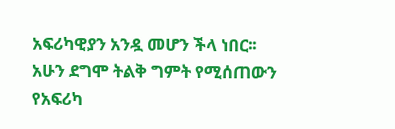አፍሪካዊያን አንዷ መሆን ችላ ነበር፡፡ አሁን ደግሞ ትልቅ ግምት የሚሰጠውን የአፍሪካ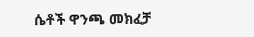ሴቶች ዋንጫ መክፈቻ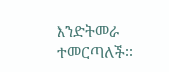እንድትመራ ተመርጣለች፡፡